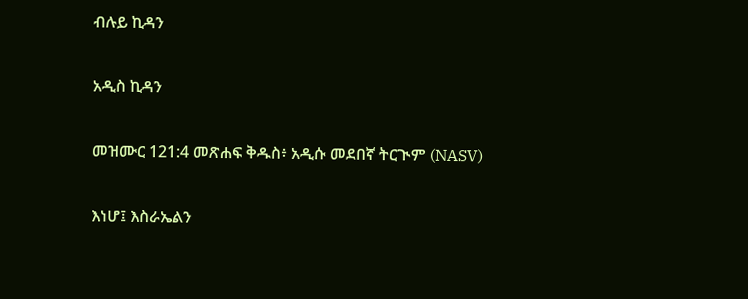ብሉይ ኪዳን

አዲስ ኪዳን

መዝሙር 121:4 መጽሐፍ ቅዱስ፥ አዲሱ መደበኛ ትርጒም (NASV)

እነሆ፤ እስራኤልን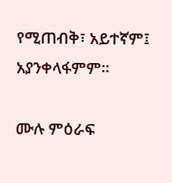የሚጠብቅ፣ አይተኛም፤ አያንቀላፋምም።

ሙሉ ምዕራፍ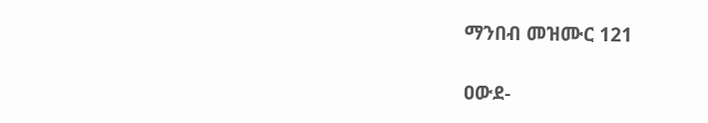ማንበብ መዝሙር 121

ዐውደ-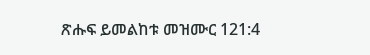ጽሑፍ ይመልከቱ መዝሙር 121:4